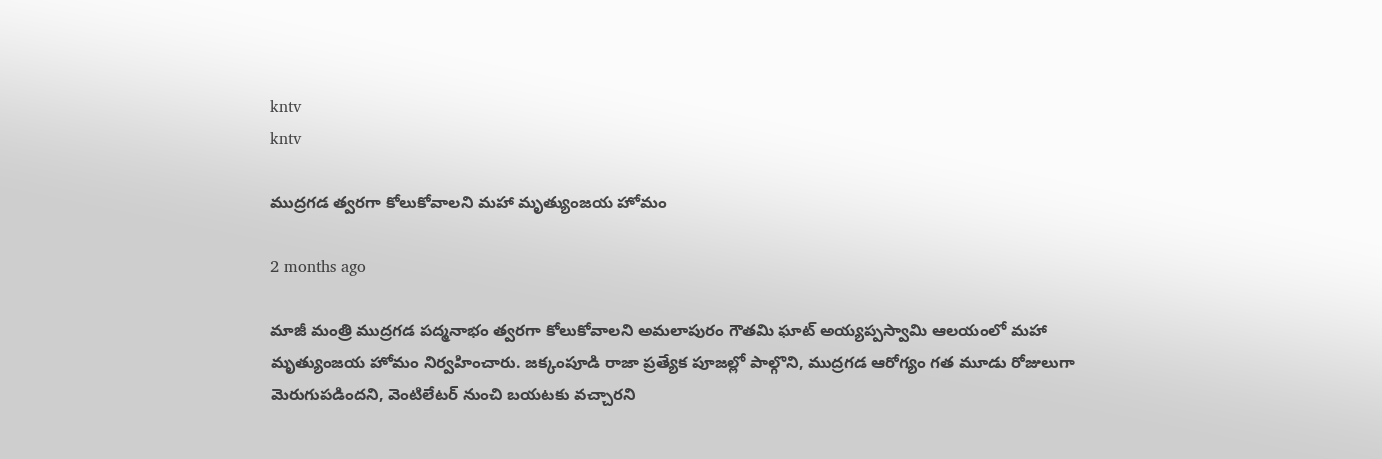kntv
kntv

ముద్రగడ త్వరగా కోలుకోవాలని మహా మృత్యుంజయ హోమం

2 months ago

మాజీ మంత్రి ముద్రగడ పద్మనాభం త్వరగా కోలుకోవాలని అమలాపురం గౌతమి ఘాట్ అయ్యప్పస్వామి ఆలయంలో మహా మృత్యుంజయ హోమం నిర్వహించారు. జక్కంపూడి రాజా ప్రత్యేక పూజల్లో పాల్గొని, ముద్రగడ ఆరోగ్యం గత మూడు రోజులుగా మెరుగుపడిందని, వెంటిలేటర్ నుంచి బయటకు వచ్చారని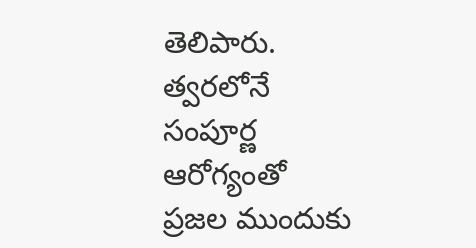తెలిపారు. త్వరలోనే సంపూర్ణ ఆరోగ్యంతో ప్రజల ముందుకు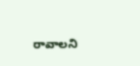రావాలని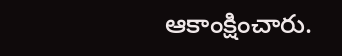ఆకాంక్షించారు.